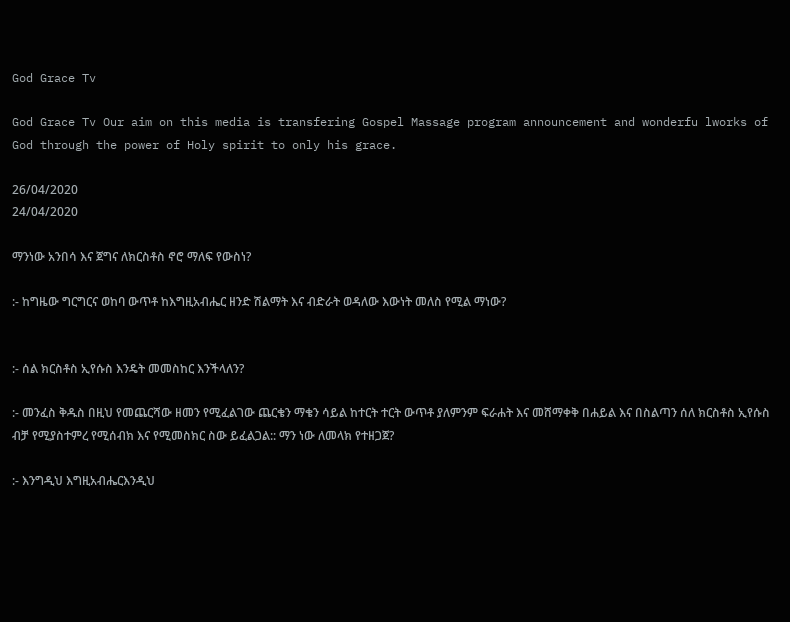God Grace Tv

God Grace Tv Our aim on this media is transfering Gospel Massage program announcement and wonderfu lworks of God through the power of Holy spirit to only his grace.

26/04/2020
24/04/2020

ማንነው አንበሳ እና ጀግና ለክርስቶስ ኖሮ ማለፍ የውስነ?

:- ከግዜው ግርግርና ወከባ ውጥቶ ከእግዚአብሔር ዘንድ ሽልማት እና ብድራት ወዳለው እውነት መለስ የሚል ማነው?


:- ሰል ክርስቶስ ኢየሱስ እንዴት መመስከር እንችላለን?

:- መንፈስ ቅዱስ በዚህ የመጨርሻው ዘመን የሚፈልገው ጨርቄን ማቄን ሳይል ከተርት ተርት ውጥቶ ያለምንም ፍራሐት እና መሸማቀቅ በሐይል እና በስልጣን ሰለ ክርስቶስ ኢየሱስ ብቻ የሚያስተምረ የሚሰብክ እና የሚመስክር ስው ይፈልጋል:: ማን ነው ለመላክ የተዘጋጀ?

:- እንግዲህ እግዚአብሔርእንዲህ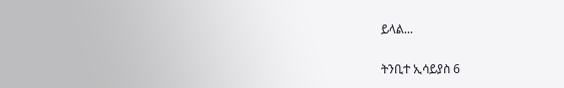ይላል...

ትንቢተ ኢሳይያስ 6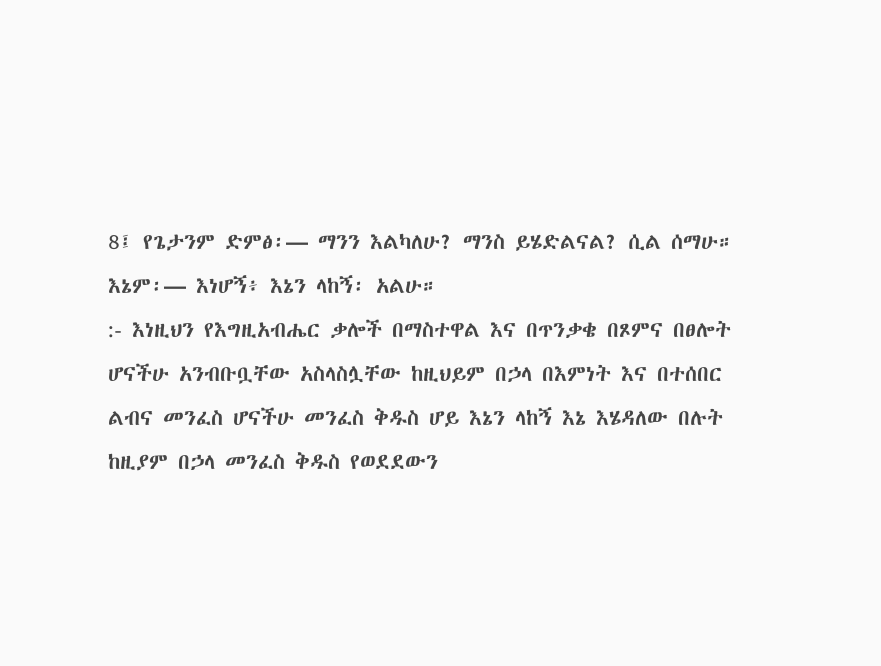8፤ የጌታንም ድምፅ፡— ማንን እልካለሁ? ማንስ ይሄድልናል? ሲል ሰማሁ። እኔም፡— እነሆኝ፥ እኔን ላከኝ፡ አልሁ።
:- እነዚህን የእግዚአብሔር ቃሎች በማስተዋል እና በጥንቃቄ በጾምና በፀሎት ሆናችሁ አንብቡቧቸው አስላስሏቸው ከዚህይም በኃላ በእምነት እና በተሰበር ልብና መንፈስ ሆናችሁ መንፈስ ቅዱስ ሆይ እኔን ላከኝ እኔ እሄዳለው በሉት ከዚያም በኃላ መንፈስ ቅዱስ የወደደውን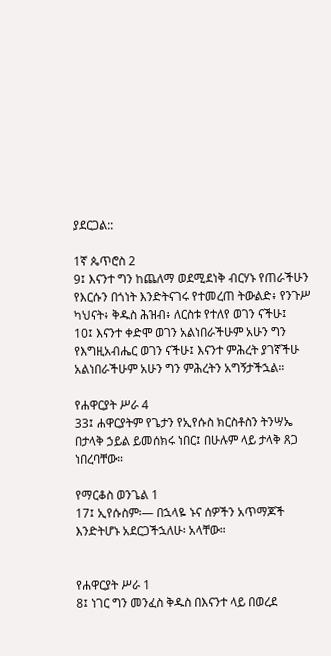ያደርጋል::

1ኛ ጴጥሮስ 2
9፤ እናንተ ግን ከጨለማ ወደሚደነቅ ብርሃኑ የጠራችሁን የእርሱን በጎነት እንድትናገሩ የተመረጠ ትውልድ፥ የንጉሥ ካህናት፥ ቅዱስ ሕዝብ፥ ለርስቱ የተለየ ወገን ናችሁ፤
10፤ እናንተ ቀድሞ ወገን አልነበራችሁም አሁን ግን የእግዚአብሔር ወገን ናችሁ፤ እናንተ ምሕረት ያገኛችሁ አልነበራችሁም አሁን ግን ምሕረትን አግኝታችኋል።

የሐዋርያት ሥራ 4
33፤ ሐዋርያትም የጌታን የኢየሱስ ክርስቶስን ትንሣኤ በታላቅ ኃይል ይመሰክሩ ነበር፤ በሁሉም ላይ ታላቅ ጸጋ ነበረባቸው።

የማርቆስ ወንጌል 1
17፤ ኢየሱስም፡— በኋላዬ ኑና ሰዎችን አጥማጆች እንድትሆኑ አደርጋችኋለሁ፡ አላቸው።


የሐዋርያት ሥራ 1
8፤ ነገር ግን መንፈስ ቅዱስ በእናንተ ላይ በወረደ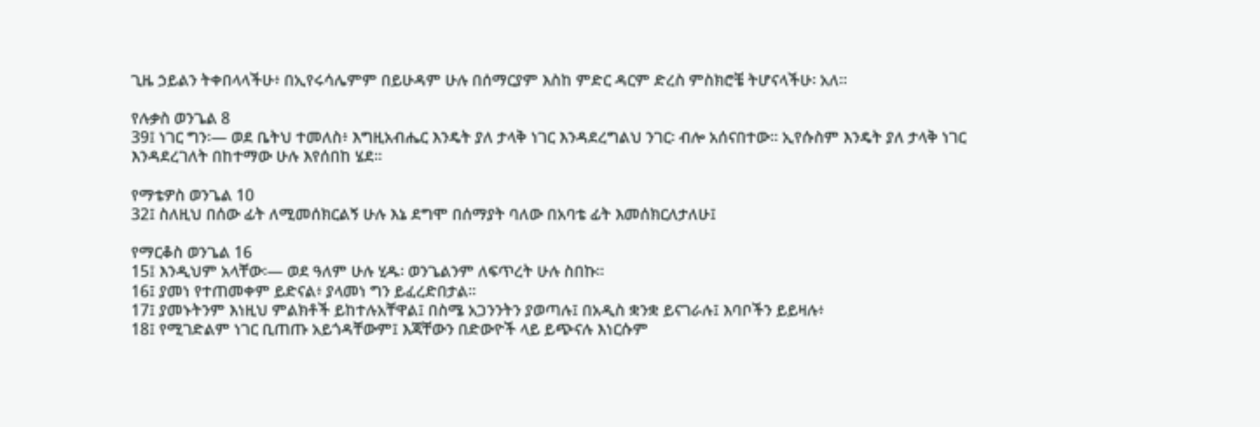ጊዜ ኃይልን ትቀበላላችሁ፥ በኢየሩሳሌምም በይሁዳም ሁሉ በሰማርያም እስከ ምድር ዳርም ድረስ ምስክሮቼ ትሆናላችሁ፡ አለ።

የሉቃስ ወንጌል 8
39፤ ነገር ግን፡— ወደ ቤትህ ተመለስ፥ እግዚአብሔር እንዴት ያለ ታላቅ ነገር እንዳደረግልህ ንገር፡ ብሎ አሰናበተው። ኢየሱስም እንዴት ያለ ታላቅ ነገር እንዳደረገለት በከተማው ሁሉ እየሰበከ ሄደ።

የማቴዎስ ወንጌል 10
32፤ ስለዚህ በሰው ፊት ለሚመሰክርልኝ ሁሉ እኔ ደግሞ በሰማያት ባለው በአባቴ ፊት እመሰክርለታለሁ፤

የማርቆስ ወንጌል 16
15፤ እንዲህም አላቸው፡— ወደ ዓለም ሁሉ ሂዱ፡ ወንጌልንም ለፍጥረት ሁሉ ስበኩ።
16፤ ያመነ የተጠመቀም ይድናል፥ ያላመነ ግን ይፈረድበታል።
17፤ ያመኑትንም እነዚህ ምልክቶች ይከተሉአቸዋል፤ በስሜ አጋንንትን ያወጣሉ፤ በአዲስ ቋንቋ ይናገራሉ፤ እባቦችን ይይዛሉ፥
18፤ የሚገድልም ነገር ቢጠጡ አይጎዳቸውም፤ እጃቸውን በድውዮች ላይ ይጭናሉ እነርሱም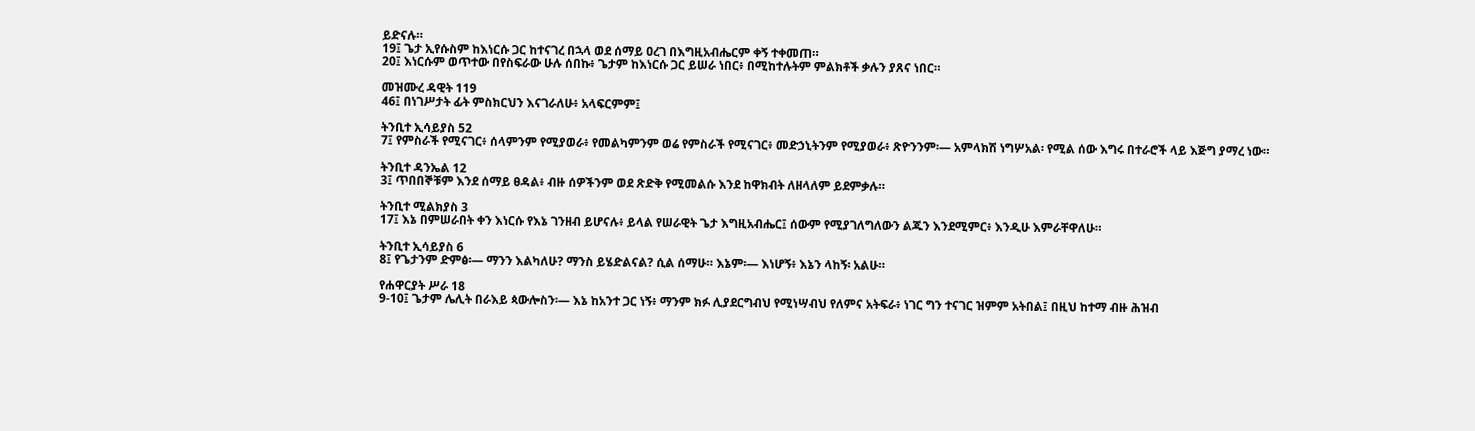ይድናሉ።
19፤ ጌታ ኢየሱስም ከእነርሱ ጋር ከተናገረ በኋላ ወደ ሰማይ ዐረገ በእግዚአብሔርም ቀኝ ተቀመጠ።
20፤ እነርሱም ወጥተው በየስፍራው ሁሉ ሰበኩ፥ ጌታም ከእነርሱ ጋር ይሠራ ነበር፥ በሚከተሉትም ምልክቶች ቃሉን ያጸና ነበር።

መዝሙረ ዳዊት 119
46፤ በነገሥታት ፊት ምስክርህን እናገራለሁ፥ አላፍርምም፤

ትንቢተ ኢሳይያስ 52
7፤ የምስራች የሚናገር፥ ሰላምንም የሚያወራ፥ የመልካምንም ወሬ የምስራች የሚናገር፥ መድኃኒትንም የሚያወራ፥ ጽዮንንም፡— አምላክሽ ነግሦአል፡ የሚል ሰው እግሩ በተራሮች ላይ እጅግ ያማረ ነው።

ትንቢተ ዳንኤል 12
3፤ ጥበበኞቹም እንደ ሰማይ ፀዳል፥ ብዙ ሰዎችንም ወደ ጽድቅ የሚመልሱ እንደ ከዋክብት ለዘላለም ይደምቃሉ።

ትንቢተ ሚልክያስ 3
17፤ እኔ በምሠራበት ቀን እነርሱ የእኔ ገንዘብ ይሆናሉ፥ ይላል የሠራዊት ጌታ እግዚአብሔር፤ ሰውም የሚያገለግለውን ልጁን እንደሚምር፥ እንዲሁ እምራቸዋለሁ።

ትንቢተ ኢሳይያስ 6
8፤ የጌታንም ድምፅ፡— ማንን እልካለሁ? ማንስ ይሄድልናል? ሲል ሰማሁ። እኔም፡— እነሆኝ፥ እኔን ላከኝ፡ አልሁ።

የሐዋርያት ሥራ 18
9-10፤ ጌታም ሌሊት በራእይ ጳውሎስን፡— እኔ ከአንተ ጋር ነኝ፥ ማንም ክፉ ሊያደርግብህ የሚነሣብህ የለምና አትፍራ፥ ነገር ግን ተናገር ዝምም አትበል፤ በዚህ ከተማ ብዙ ሕዝብ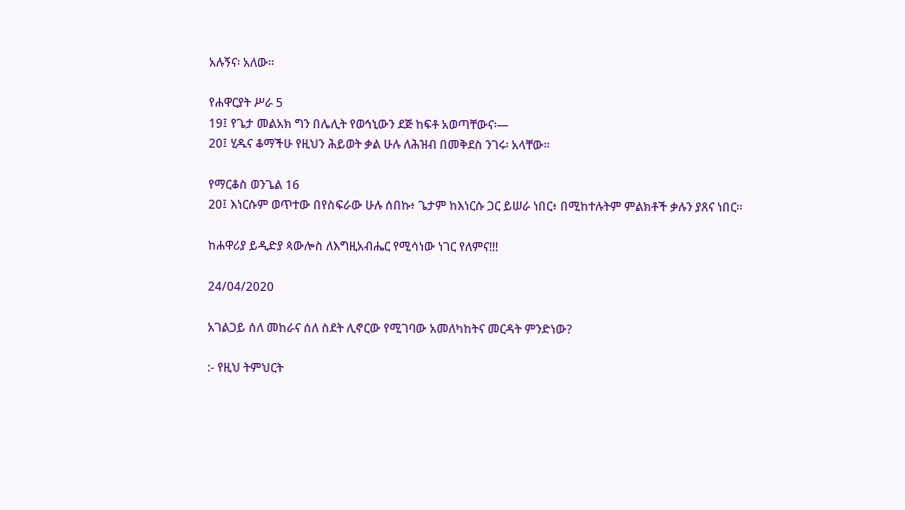አሉኝና፡ አለው።

የሐዋርያት ሥራ 5
19፤ የጌታ መልአክ ግን በሌሊት የወኅኒውን ደጅ ከፍቶ አወጣቸውና፡—
20፤ ሂዱና ቆማችሁ የዚህን ሕይወት ቃል ሁሉ ለሕዝብ በመቅደስ ንገሩ፡ አላቸው።

የማርቆስ ወንጌል 16
20፤ እነርሱም ወጥተው በየስፍራው ሁሉ ሰበኩ፥ ጌታም ከእነርሱ ጋር ይሠራ ነበር፥ በሚከተሉትም ምልክቶች ቃሉን ያጸና ነበር።

ከሐዋሪያ ይዲድያ ጳውሎስ ለእግዚአብሔር የሚሳነው ነገር የለምና!!!

24/04/2020

አገልጋይ ሰለ መከራና ሰለ ስደት ሊኖርው የሚገባው አመለካከትና መርዳት ምንድነው?

:- የዚህ ትምህርት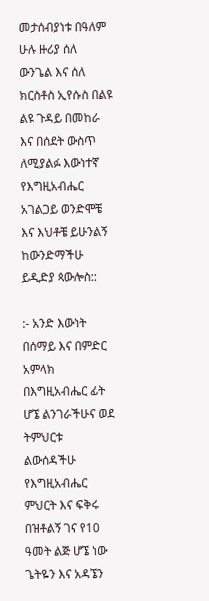መታሰብያነቱ በዓለም ሁሉ ዙሪያ ሰለ ውንጌል እና ሰለ ክርስቶስ ኢየሱስ በልዩ ልዩ ጉዳይ በመከራ እና በሰደት ውስጥ ለሚያልፉ እውነተኛ የእግዚአብሔር አገልጋይ ወንድሞቼ እና እህቶቼ ይሁንልኝ ከውንድማችሁ ይዲድያ ጳውሎስ::

:- አንድ እውነት በሰማይ እና በምድር አምላክ በእግዚአብሔር ፊት ሆኜ ልንገራችሁና ወደ ትምህርቱ ልውሰዳችሁ የእግዚአብሔር ምህርት እና ፍቅሩ በዝቶልኝ ገና የ10 ዓመት ልጅ ሆኜ ነው ጌትዬን እና አዳኜን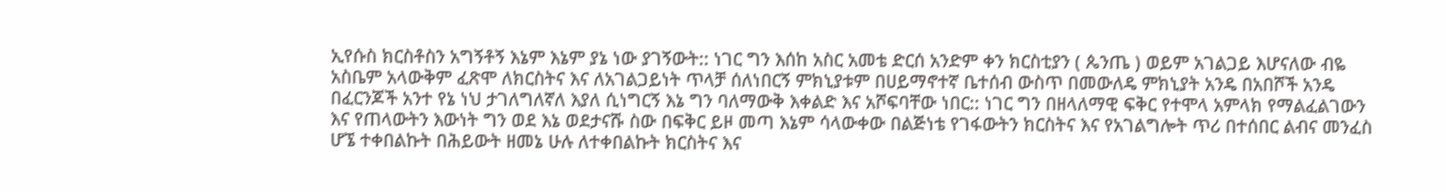ኢየሱስ ክርስቶስን አግኝቶኝ እኔም እኔም ያኔ ነው ያገኝውት:: ነገር ግን እሰከ አስር አመቴ ድርሰ አንድም ቀን ክርስቲያን ( ጴንጤ ) ወይም አገልጋይ እሆናለው ብዬ አስቤም አላውቅም ፈጽሞ ለክርስትና እና ለአገልጋይነት ጥላቻ ሰለነበርኝ ምክኒያቱም በሀይማኖተኛ ቤተሰብ ውስጥ በመውለዴ ምክኒያት አንዴ በአበሾች አንዴ በፈርንጆች አንተ የኔ ነህ ታገለግለኛለ እያለ ሲነግርኝ እኔ ግን ባለማውቅ እቀልድ እና አሾፍባቸው ነበር:: ነገር ግን በዘላለማዊ ፍቅር የተሞላ አምላክ የማልፈልገውን እና የጠላውትን እውነት ግን ወደ እኔ ወደታናሹ ስው በፍቅር ይዞ መጣ እኔም ሳላውቀው በልጅነቴ የገፋውትን ክርስትና እና የአገልግሎት ጥሪ በተሰበር ልብና መንፈስ ሆኜ ተቀበልኩት በሕይውት ዘመኔ ሁሉ ለተቀበልኩት ክርስትና እና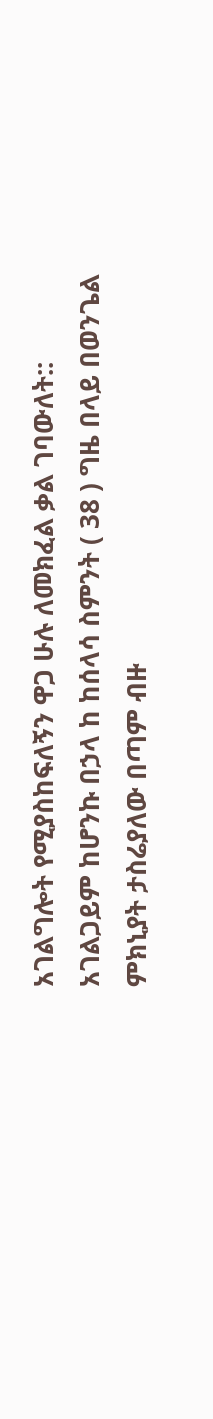አገልግሎት የሚያስከፍለኝን ዋጋ ሁሉ ለመክፈል ቃል ገባውለት:: አገልጋይም ከሆንኩ በኃላ ከ ከሰላሳ ስምንት ( 38 ) ግዜ በላይ በወንጌል ምክኒያት ታስሬያለው በጣም ብዙ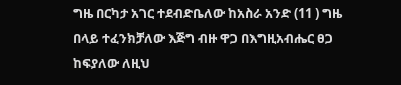ግዜ በርካታ አገር ተደብድቤለው ከአስራ አንድ (11 ) ግዜ በላይ ተፈንክቻለው እጅግ ብዙ ዋጋ በእግዚአብሔር ፀጋ ከፍያለው ለዚህ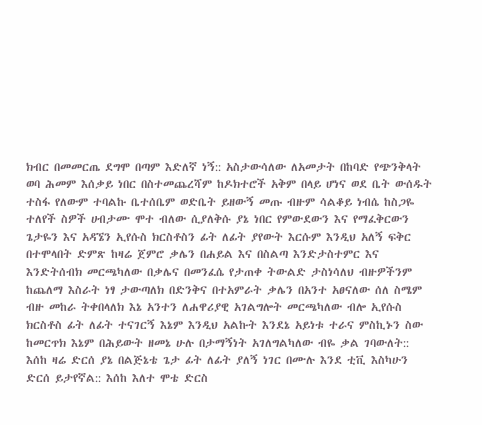ክብር በመመርጤ ደግሞ በጣም እድለኛ ነኝ:: አስታውሳለው ለአመታት በከባድ የጭንቅላት ወባ ሕመም እሰቃይ ነበር በስተመጨረሻም ከዶክተሮች አቅም በላይ ሆነና ወደ ቤት ውሰዱት ተስፋ የለውም ተባልኩ ቤተሰቤም ወድቤት ይዘውኝ መጡ ብዙም ሳልቆይ ነብሴ ከስጋዬ ተለየች ስዎች ሀብታሙ ሞተ ብለው ሲያለቅሱ ያኔ ነበር የምውደውን እና የማፈቅርውን ጌታዬን እና አዳኜን ኢየሱስ ክርስቶስን ፊት ለፊት ያየውት እርሱም እንዲህ አለኝ ፍቅር በተሞላበት ድምጽ ከዛሬ ጀምሮ ቃሌን በሐይል እና በስልጣ እንድታስተምር እና እንድትሰብክ መርጫካለው በቃሌና በመንፈሴ የታጠቀ ትውልድ ታስነሳለህ ብዙዎችንም ከጨለማ እስራት ነፃ ታውጣለክ በድንቅና በተአምራት ቃሌን በአንተ አፀናለው ሰለ ስሜም ብዙ መከራ ትቀበላለክ እኔ አንተን ለሐዋሪያዊ አገልግሎት መርጫካለው ብሎ ኢየሱስ ክርስቶስ ፊት ለፊት ተናገርኝ እኔም እንዲህ አልኩት እንደኔ አይነቱ ተራና ምስኪኑን ስው ከመርጥክ እኔም በሕይውት ዘመኔ ሁሉ በታማኝነት አገለግልካለው ብዬ ቃል ገባውለት:: እሰከ ዛሬ ድርሰ ያኔ በልጅኔቴ ጌታ ፊት ለፊት ያለኝ ነገር በሙሉ እንደ ቲቪ እስካሁን ድርሰ ይታየኛል:: እሰከ እለተ ሞቴ ድርስ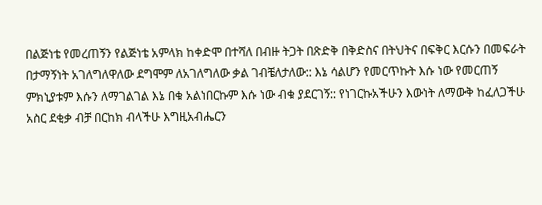በልጅነቴ የመረጠኝን የልጅነቴ አምላክ ከቀድሞ በተሻለ በብዙ ትጋት በጽድቅ በቅድስና በትህትና በፍቅር እርሱን በመፍራት በታማኝነት አገለግለዋለው ደግሞም ለአገለግለው ቃል ገብቼለታለው:: እኔ ሳልሆን የመርጥኩት እሱ ነው የመርጠኝ ምክኒያቱም እሱን ለማገልገል እኔ በቁ አልነበርኩም እሱ ነው ብቁ ያደርገኝ:: የነገርኩአችሁን እውነት ለማውቅ ከፈለጋችሁ አስር ደቂቃ ብቻ በርከክ ብላችሁ እግዚአብሔርን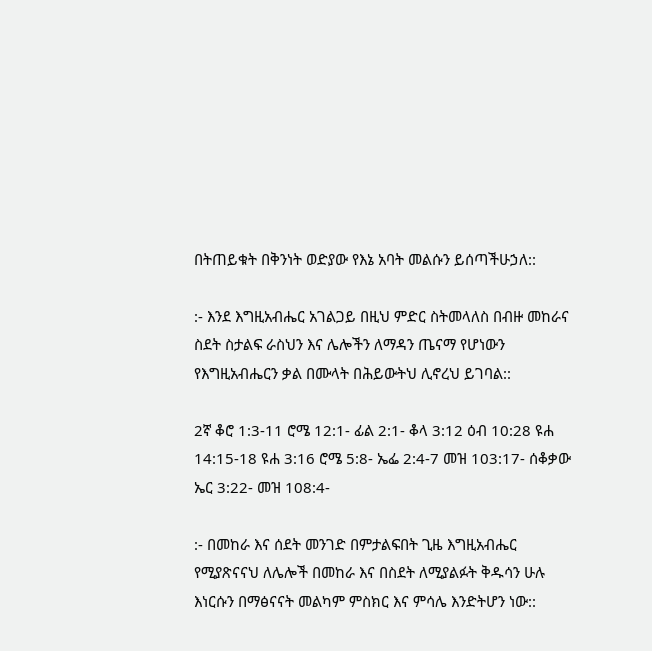በትጠይቁት በቅንነት ወድያው የእኔ አባት መልሱን ይሰጣችሁኃለ::

:- እንደ እግዚአብሔር አገልጋይ በዚህ ምድር ስትመላለስ በብዙ መከራና ስደት ስታልፍ ራስህን እና ሌሎችን ለማዳን ጤናማ የሆነውን የእግዚአብሔርን ቃል በሙላት በሕይውትህ ሊኖረህ ይገባል::

2ኛ ቆሮ 1:3-11 ሮሜ 12:1- ፊል 2:1- ቆላ 3:12 ዕብ 10:28 ዩሐ 14:15-18 ዩሐ 3:16 ሮሜ 5:8- ኤፌ 2:4-7 መዝ 103:17- ሰቆቃው ኤር 3:22- መዝ 108:4-

:- በመከራ እና ሰደት መንገድ በምታልፍበት ጊዜ እግዚአብሔር የሚያጽናናህ ለሌሎች በመከራ እና በስደት ለሚያልፉት ቅዱሳን ሁሉ እነርሱን በማፅናናት መልካም ምስክር እና ምሳሌ እንድትሆን ነው::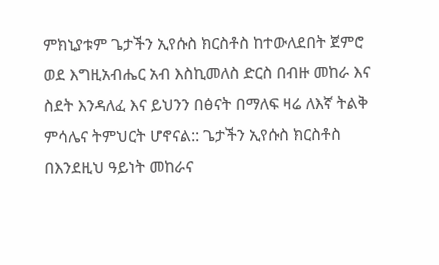ምክኒያቱም ጌታችን ኢየሱስ ክርስቶስ ከተውለደበት ጀምሮ ወደ እግዚአብሔር አብ እስኪመለስ ድርስ በብዙ መከራ እና ስደት እንዳለፈ እና ይህንን በፅናት በማለፍ ዛሬ ለእኛ ትልቅ ምሳሌና ትምህርት ሆኖናል:: ጌታችን ኢየሱስ ክርስቶስ በእንደዚህ ዓይነት መከራና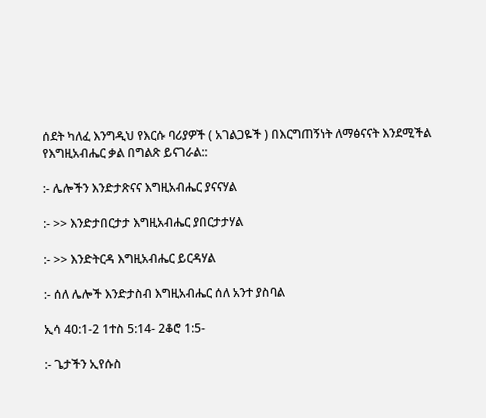ሰደት ካለፈ እንግዲህ የእርሱ ባሪያዎች ( አገልጋዬች ) በእርግጠኝነት ለማፅናናት እንደሚችል የእግዚአብሔር ቃል በግልጽ ይናገራል::

:- ሌሎችን እንድታጽናና እግዚአብሔር ያናናሃል

:- >> እንድታበርታታ እግዚአብሔር ያበርታታሃል

:- >> እንድትርዳ እግዚአብሔር ይርዳሃል

:- ሰለ ሌሎች እንድታስብ እግዚአብሔር ሰለ አንተ ያስባል

ኢሳ 40:1-2 1ተስ 5:14- 2ቆሮ 1:5-

:- ጌታችን ኢየሱስ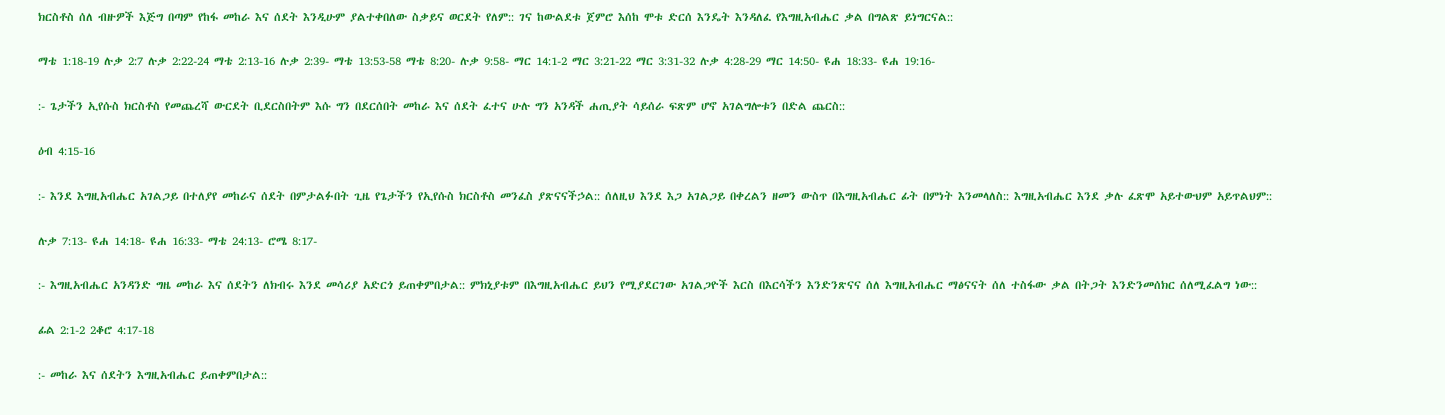ክርስቶስ ሰለ ብዙዎች እጅግ በጣም የከፋ መከራ እና ሰደት እንዲሁም ያልተቀበለው ስቃይና ወርደት የለም:: ገና ከውልደቱ ጀምሮ እሰከ ሞቱ ድርሰ እንዴት እንዳለፈ የእግዚአብሔር ቃል በግልጽ ይነግርናል::

ማቴ 1:18-19 ሉቃ 2:7 ሉቃ 2:22-24 ማቴ 2:13-16 ሉቃ 2:39- ማቴ 13:53-58 ማቴ 8:20- ሉቃ 9:58- ማር 14:1-2 ማር 3:21-22 ማር 3:31-32 ሉቃ 4:28-29 ማር 14:50- ዩሐ 18:33- ዩሐ 19:16-

:- ጌታችን ኢየሱስ ክርስቶስ የመጨረሻ ውርደት ቢደርስበትም እሱ ግን በደርሰበት መከራ እና ሰደት ፈተና ሁሉ ግን አንዳች ሐጢያት ሳይሰራ ፍጽም ሆኖ አገልግሎቱን በድል ጨርስ::

ዕብ 4:15-16

:- እንደ እግዚአብሔር አገልጋይ በተለያየ መከራና ሰደት በምታልፉበት ጊዜ የጌታችን የኢየሱስ ክርስቶስ መንፈስ ያጽናናችኃል:: ሰለዚህ እንደ እጋ አገልጋይ በቀረልን ዘመን ውስጥ በእግዚአብሔር ፊት በምነት እንመላለስ:: እግዚአብሔር እንደ ቃሉ ፈጽሞ አይተውህም አይጥልህም::

ሉቃ 7:13- ዩሐ 14:18- ዩሐ 16:33- ማቴ 24:13- ሮሜ 8:17-

:- እግዚአብሔር አንዳንድ ግዜ መከራ እና ሰደትን ለክብሩ እንደ መሳሪያ አድርጎ ይጠቀምበታል:: ምክኒያቱም በእግዚአብሔር ይህን የሚያደርገው አገልጋዮች እርስ በእርሳችን እንድንጽናና ሰለ እግዚአብሔር ማፅናናት ሰለ ተስፋው ቃል በትጋት እንድንመሰክር ሰለሚፈልግ ነው::

ፊል 2:1-2 2ቆሮ 4:17-18

:- መከራ እና ሰደትን እግዚአብሔር ይጠቀምበታል::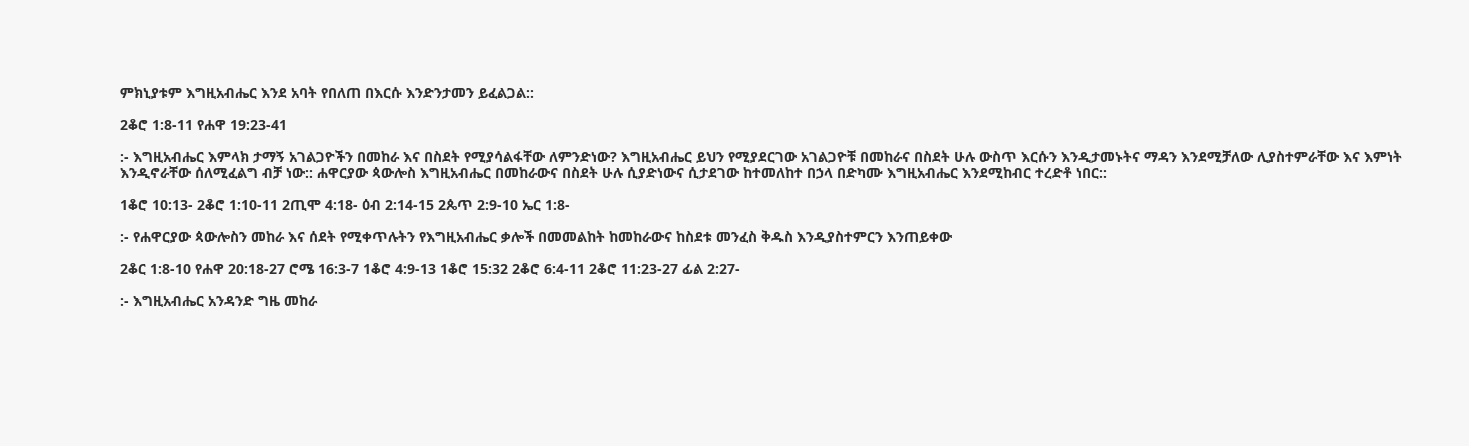ምክኒያቱም እግዚአብሔር እንደ አባት የበለጠ በእርሱ እንድንታመን ይፈልጋል::

2ቆሮ 1:8-11 የሐዋ 19:23-41

:- እግዚአብሔር እምላክ ታማኝ አገልጋዮችን በመከራ እና በስደት የሚያሳልፋቸው ለምንድነው? እግዚአብሔር ይህን የሚያደርገው አገልጋዮቹ በመከራና በስደት ሁሉ ውስጥ እርሱን እንዲታመኑትና ማዳን እንደሚቻለው ሊያስተምራቸው እና እምነት እንዲኖራቸው ሰለሚፈልግ ብቻ ነው:: ሐዋርያው ጳውሎስ እግዚአብሔር በመከራውና በስደት ሁሉ ሲያድነውና ሲታደገው ከተመለከተ በኃላ በድካሙ እግዚአብሔር እንደሚከብር ተረድቶ ነበር::

1ቆሮ 10:13- 2ቆሮ 1:10-11 2ጢሞ 4:18- ዕብ 2:14-15 2ጴጥ 2:9-10 ኤር 1:8-

:- የሐዋርያው ጳውሎስን መከራ እና ሰደት የሚቀጥሉትን የእግዚአብሔር ቃሎች በመመልከት ከመከራውና ከስደቱ መንፈስ ቅዱስ እንዲያስተምርን እንጠይቀው

2ቆር 1:8-10 የሐዋ 20:18-27 ሮሜ 16:3-7 1ቆሮ 4:9-13 1ቆሮ 15:32 2ቆሮ 6:4-11 2ቆሮ 11:23-27 ፊል 2:27-

:- እግዚአብሔር አንዳንድ ግዜ መከራ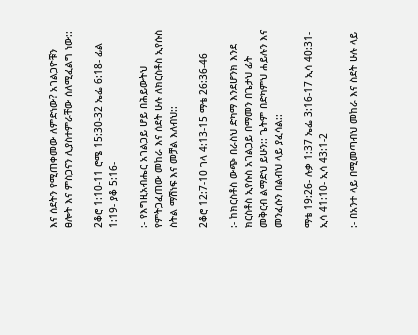እና ሰደትን የሚጠቀመው ለምድነው? አገልጋዮቹን ፀሎት እና ምስጋናን ሊያስተምራቸው ሰለሚፈልግ ነው::

2ቆሮ 1:10-11 ሮሜ 15:30-32 ኤፌ 6:18- ፊል 1:19- ያቆ 5:16-

:- የእግዚአብሔር አገልጋይ ሆይ በሕይውትህ የምትጋፈጠው መከራ እና ሰደት ሁሉ ለክርስቶስ ኢየሱስ ስትል ማሽነፍ እና መቻል እለብህ::

2ቆሮ 12:7-10 ገላ 4:13-15 ማቴ 26:36-46

:- ከክርስቶስ ውጭ በራስህ ድካማ እንደሆንክ እንደ ክርስቶስ ኢየሱስ አገልጋይ በማመን በጌታህ ፊት መቅርብ ልማድህ ይሁን:: ጌትም በድካምህ ሐይሉን እና መንፈሱን በልብህ ላይ ያፈሳል::

ማቴ 19:26- ሉቃ 1:37 ኤፌ 3:16-17 ኢሳ 40:31- ኢሳ 41:10- ኢሳ 43:1-2

:- በአንተ ላይ በሚመጣብህ መከራ እና ስደት ሁሉ ላይ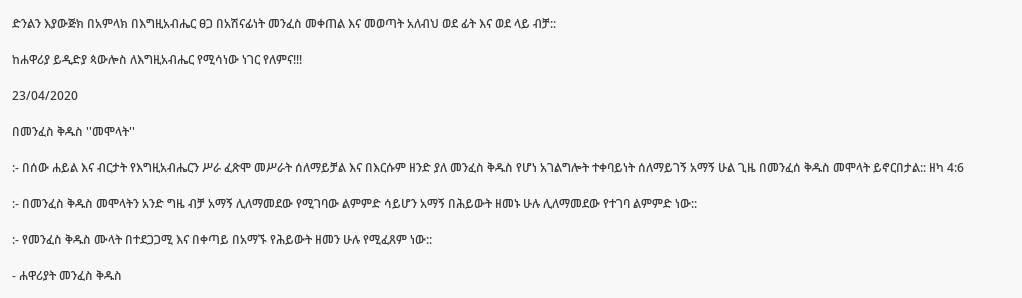ድንልን እያውጅክ በአምላክ በእግዚአብሔር ፀጋ በአሽናፊነት መንፈስ መቀጠል እና መወጣት አለብህ ወደ ፊት እና ወደ ላይ ብቻ::

ከሐዋሪያ ይዲድያ ጳውሎስ ለእግዚአብሔር የሚሳነው ነገር የለምና!!!

23/04/2020

በመንፈስ ቅዱስ ''መሞላት''

:- በሰው ሐይል እና ብርታት የእግዚአብሔርን ሥራ ፈጽሞ መሥራት ሰለማይቻል እና በእርሱም ዘንድ ያለ መንፈስ ቅዱስ የሆነ አገልግሎት ተቀባይነት ሰለማይገኝ አማኝ ሁል ጊዜ በመንፈሰ ቅዱስ መሞላት ይኖርበታል:: ዘካ 4:6

:- በመንፈስ ቅዱስ መሞላትን አንድ ግዜ ብቻ አማኝ ሊለማመደው የሚገባው ልምምድ ሳይሆን አማኝ በሕይውት ዘመኑ ሁሉ ሊለማመደው የተገባ ልምምድ ነው::

:- የመንፈስ ቅዱስ ሙላት በተደጋጋሚ እና በቀጣይ በአማኙ የሕይውት ዘመን ሁሉ የሚፈጸም ነው::

- ሐዋሪያት መንፈስ ቅዱስ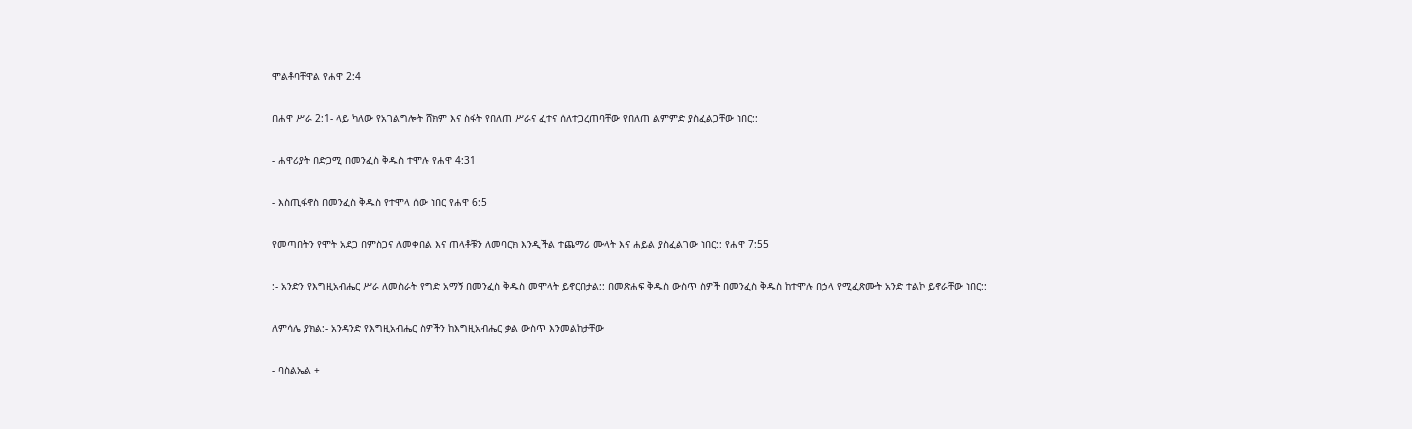ሞልቶባቸዋል የሐዋ 2:4

በሐዋ ሥራ 2:1- ላይ ካለው የአገልግሎት ሸክም እና ስፋት የበለጠ ሥራና ፈተና ሰለተጋረጠባቸው የበለጠ ልምምድ ያስፈልጋቸው ነበር::

- ሐዋሪያት በድጋሚ በመንፈስ ቅዱስ ተሞሉ የሐዋ 4:31

- እስጢፋኖስ በመንፈስ ቅዱስ የተሞላ ሰው ነበር የሐዋ 6:5

የመጣበትን የሞት አደጋ በምስጋና ለመቀበል እና ጠላቶቹን ለመባርክ እንዲችል ተጨማሪ ሙላት እና ሐይል ያስፈልገው ነበር:: የሐዋ 7:55

:- አንድን የእግዚአብሔር ሥራ ለመስራት የግድ አማኝ በመንፈስ ቅዱስ መሞላት ይኖርበታል:: በመጽሐፍ ቅዱስ ውስጥ ስዎች በመንፈስ ቅዱስ ከተሞሉ በኃላ የሚፈጽሙት አንድ ተልኮ ይኖራቸው ነበር::

ለምሳሌ ያክል:- አንዳንድ የእግዚአብሔር ስዎችን ከእግዚአብሔር ቃል ውስጥ እንመልከታቸው

- ባስልኤል +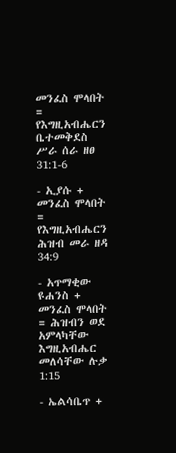መንፈስ ሞላበት = የእግዚአብሔርን ቤተመቅደስ ሥራ ሰራ ዘፀ 31:1-6

- ኢያሱ + መንፈስ ሞላበት = የእግዚአብሔርን ሕዝብ መራ ዘዳ 34:9

- አጥማቂው ዩሐንስ + መንፈስ ሞላበት = ሕዝብን ወደ አምላካቸው እግዚአብሔር መለሳቸው ሉቃ 1:15

- ኤልሳቤጥ +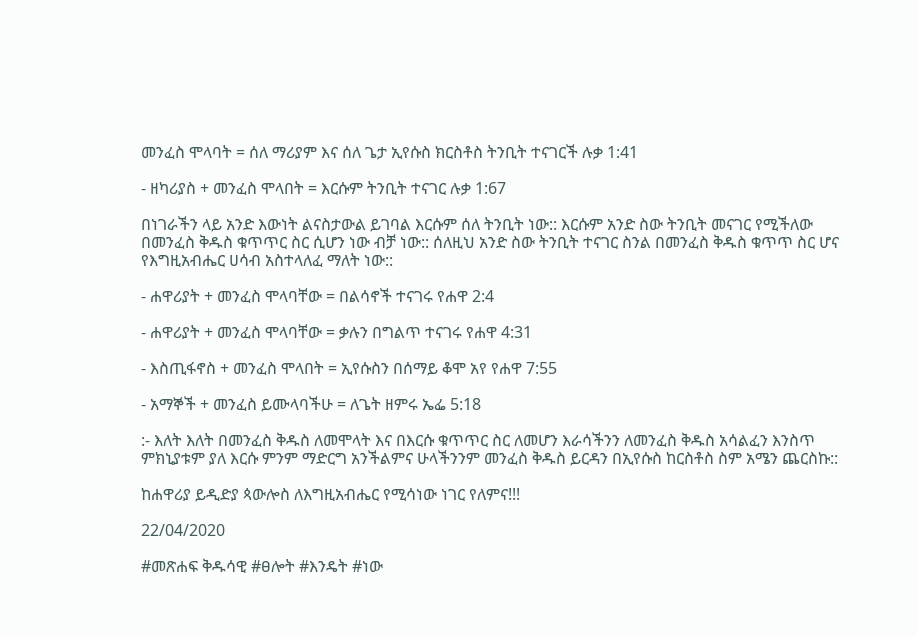መንፈስ ሞላባት = ሰለ ማሪያም እና ሰለ ጌታ ኢየሱስ ክርስቶስ ትንቢት ተናገርች ሉቃ 1:41

- ዘካሪያስ + መንፈስ ሞላበት = እርሱም ትንቢት ተናገር ሉቃ 1:67

በነገራችን ላይ አንድ እውነት ልናስታውል ይገባል እርሱም ሰለ ትንቢት ነው:: እርሱም አንድ ስው ትንቢት መናገር የሚችለው በመንፈስ ቅዱስ ቁጥጥር ስር ሲሆን ነው ብቻ ነው:: ሰለዚህ አንድ ስው ትንቢት ተናገር ስንል በመንፈስ ቅዱስ ቁጥጥ ስር ሆና የእግዚአብሔር ሀሳብ አስተላለፈ ማለት ነው::

- ሐዋሪያት + መንፈስ ሞላባቸው = በልሳኖች ተናገሩ የሐዋ 2:4

- ሐዋሪያት + መንፈስ ሞላባቸው = ቃሉን በግልጥ ተናገሩ የሐዋ 4:31

- እስጢፋኖስ + መንፈስ ሞላበት = ኢየሱስን በሰማይ ቆሞ አየ የሐዋ 7:55

- አማኞች + መንፈስ ይሙላባችሁ = ለጌት ዘምሩ ኤፌ 5:18

:- እለት እለት በመንፈስ ቅዱስ ለመሞላት እና በእርሱ ቁጥጥር ስር ለመሆን እራሳችንን ለመንፈስ ቅዱስ አሳልፈን እንስጥ ምክኒያቱም ያለ እርሱ ምንም ማድርግ አንችልምና ሁላችንንም መንፈስ ቅዱስ ይርዳን በኢየሱስ ከርስቶስ ስም አሜን ጨርስኩ::

ከሐዋሪያ ይዲድያ ጳውሎስ ለእግዚአብሔር የሚሳነው ነገር የለምና!!!

22/04/2020

#መጽሐፍ ቅዱሳዊ #ፀሎት #እንዴት #ነው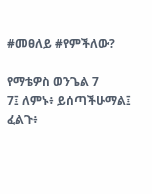#መፀለይ #የምችለው?

የማቴዎስ ወንጌል 7
7፤ ለምኑ፥ ይሰጣችሁማል፤ ፈልጉ፥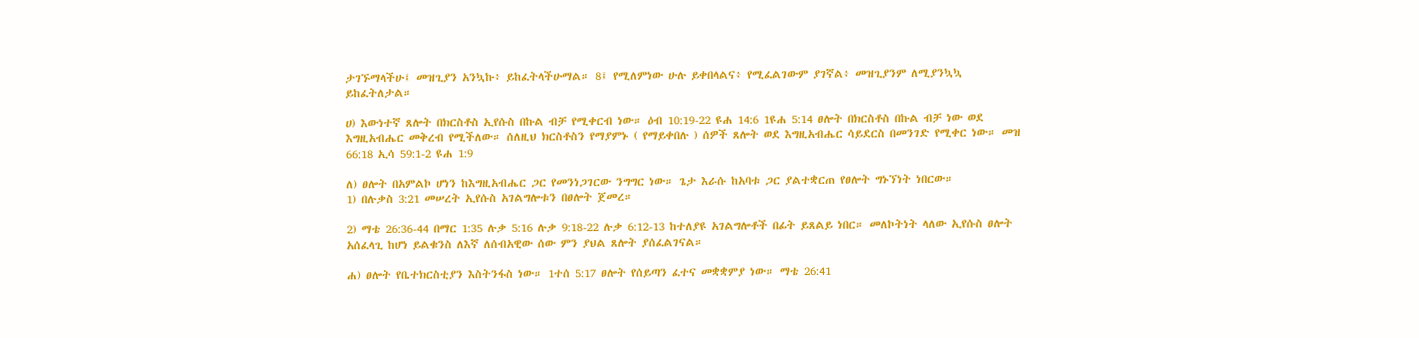ታገኙማላችሁ፤ መዝጊያን አንኳኩ፥ ይከፈትላችሁማል። 8፤ የሚለምነው ሁሉ ይቀበላልና፥ የሚፈልገውም ያገኛል፥ መዝጊያንም ለሚያንኳኳ ይከፈትለታል።

ሀ) እውነተኛ ጸሎት በክርስቶስ ኢየሱስ በኩል ብቻ የሚቀርብ ነው። ዕብ 10:19-22 ዩሐ 14:6 1ዩሐ 5:14 ፀሎት በክርስቶስ በኩል ብቻ ነው ወደ እግዚአብሔር መቅረብ የሚችለው። ሰለዚህ ክርስቶስን የማያምኑ ( የማይቀበሉ ) ሰዎች ጸሎት ወደ እግዚአብሔር ሳይደርስ በመንገድ የሚቀር ነው። መዝ 66:18 ኢሳ 59:1-2 ዩሐ 1:9

ለ) ፀሎት በአምልኮ ሆነን ከእግዚአብሔር ጋር የመንነጋገርው ንግግር ነው። ጌታ እራሱ ከአባቱ ጋር ያልተቋርጠ የፀሎት ግኑኘነት ነበርው።
1) በሉቃስ 3:21 መሠረት ኢየሱስ አገልግሎቱን በፀሎት ጀመረ።

2) ማቴ 26:36-44 በማር 1:35 ሉቃ 5:16 ሉቃ 9:18-22 ሉቃ 6:12-13 ከተለያዩ አገልግሎቶች በፊት ይጸልይ ነበር። መለኮትነት ላለው ኢየሱስ ፀሎት አሰፈላጊ ከሆነ ይልቁንስ ለእኛ ለሰብአዊው ሰው ምን ያህል ጸሎት ያሰፈልገናል።

ሐ) ፀሎት የቤተክርስቲያን እስትንፋስ ነው። 1ተሰ 5:17 ፀሎት የሰይጣን ፈተና መቋቋምያ ነው። ማቴ 26:41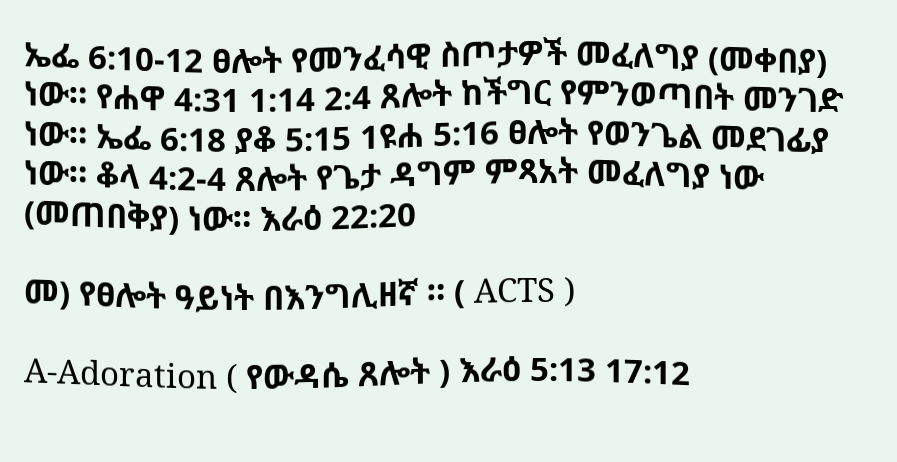ኤፌ 6:10-12 ፀሎት የመንፈሳዊ ስጦታዎች መፈለግያ (መቀበያ) ነው። የሐዋ 4:31 1:14 2:4 ጸሎት ከችግር የምንወጣበት መንገድ ነው። ኤፌ 6:18 ያቆ 5:15 1ዩሐ 5:16 ፀሎት የወንጌል መደገፊያ ነው። ቆላ 4:2-4 ጸሎት የጌታ ዳግም ምጻአት መፈለግያ ነው (መጠበቅያ) ነው። እራዕ 22:20

መ) የፀሎት ዓይነት በእንግሊዘኛ ። ( ACTS )

A-Adoration ( የውዳሴ ጸሎት ) እራዕ 5:13 17:12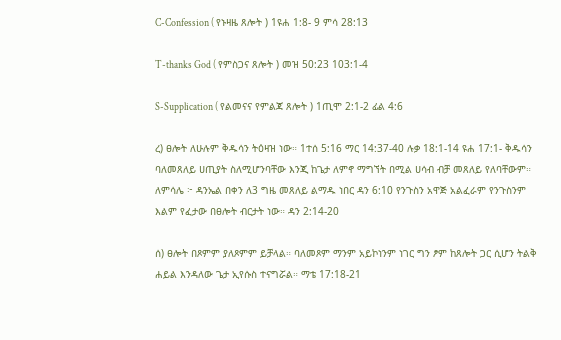C-Confession ( የኑዛዜ ጸሎት ) 1ዩሐ 1:8- 9 ምሳ 28:13

T-thanks God ( የምስጋና ጸሎት ) መዝ 50:23 103:1-4

S-Supplication ( የልመናና የምልጃ ጸሎት ) 1ጢሞ 2:1-2 ፊል 4:6

ረ) ፀሎት ለሁሉም ቅዱሳን ትዕዛዝ ነው። 1ተሰ 5:16 ማር 14:37-40 ሉቃ 18:1-14 ዩሐ 17:1- ቅዱሳን ባለመጸለይ ሀጢያት ስለሚሆንባቸው እንጂ ከጌታ ለምኖ ማግኘት በሚል ሀሳብ ብቻ መጸለይ የለባቸውም። ለምሳሌ ፦ ዳንኤል በቀን ለ3 ግዜ መጸለይ ልማዱ ነበር ዳን 6:10 የንጉስን አዋጅ አልፈራም የንጉስንም እልም የፈታው በፀሎት ብርታት ነው። ዳን 2:14-20

ሰ) ፀሎት በጾምም ያለጾምም ይቻላል። ባለመጾም ማንም አይኮነንም ነገር ግን ፆም ከጸሎት ጋር ሲሆን ትልቅ ሐይል እንዳለው ጌታ ኢየሱስ ተናግሯል። ማቴ 17:18-21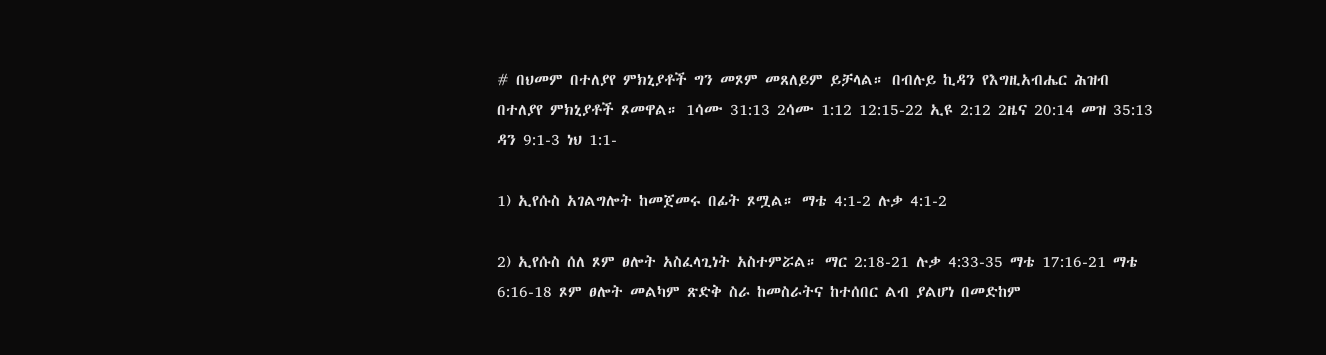# በህመም በተለያየ ምክኒያቶች ግን መጾም መጸለይም ይቻላል። በብሉይ ኪዳን የእግዚአብሔር ሕዝብ በተለያየ ምክኒያቶች ጾመዋል። 1ሳሙ 31:13 2ሳሙ 1:12 12:15-22 ኢዩ 2:12 2ዜና 20:14 መዝ 35:13 ዳን 9:1-3 ነህ 1:1-

1) ኢየሱስ አገልግሎት ከመጀመሩ በፊት ጾሟል። ማቴ 4:1-2 ሉቃ 4:1-2

2) ኢየሱስ ሰለ ጾም ፀሎት አስፈላጊነት አስተምሯል። ማር 2:18-21 ሉቃ 4:33-35 ማቴ 17:16-21 ማቴ 6:16-18 ጾም ፀሎት መልካም ጽድቅ ስራ ከመስራትና ከተሰበር ልብ ያልሆነ በመድከም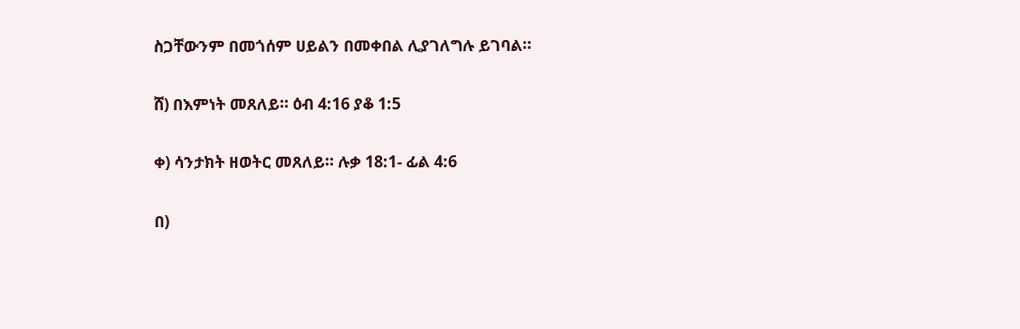ስጋቸውንም በመጎሰም ሀይልን በመቀበል ሊያገለግሉ ይገባል።

ሸ) በእምነት መጸለይ። ዕብ 4:16 ያቆ 1:5

ቀ) ሳንታክት ዘወትር መጸለይ። ሉቃ 18:1- ፊል 4:6

በ)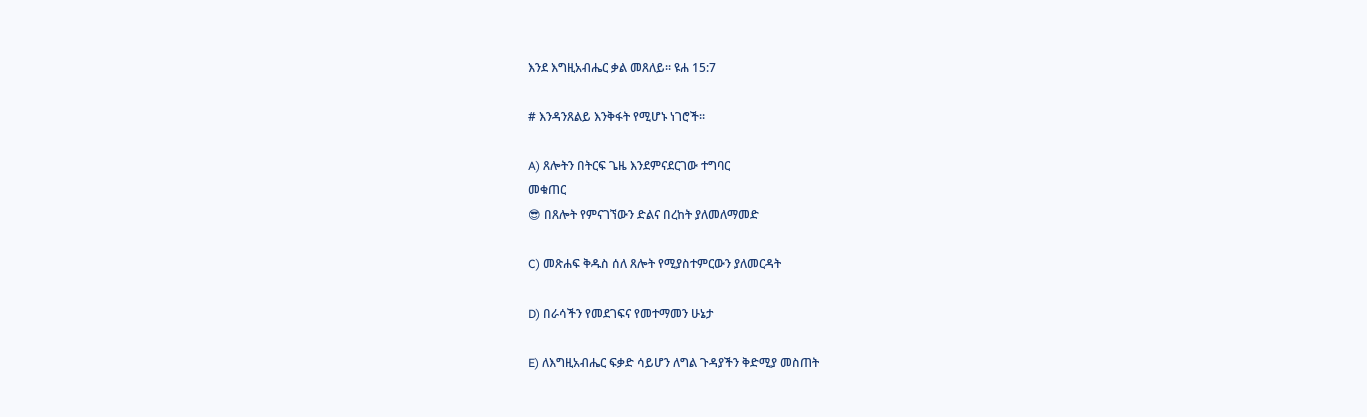እንደ እግዚአብሔር ቃል መጸለይ። ዩሐ 15:7

# እንዳንጸልይ እንቅፋት የሚሆኑ ነገሮች።

A) ጸሎትን በትርፍ ጌዜ እንደምናደርገው ተግባር
መቁጠር
😎 በጸሎት የምናገኘውን ድልና በረከት ያለመለማመድ

C) መጽሐፍ ቅዱስ ሰለ ጸሎት የሚያስተምርውን ያለመርዳት

D) በራሳችን የመደገፍና የመተማመን ሁኔታ

E) ለእግዚአብሔር ፍቃድ ሳይሆን ለግል ጉዳያችን ቅድሚያ መስጠት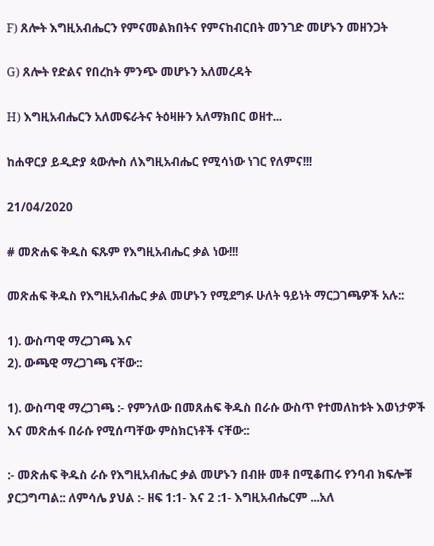F) ጸሎት እግዚአብሔርን የምናመልክበትና የምናከብርበት መንገድ መሆኑን መዘንጋት

G) ጸሎት የድልና የበረከት ምንጭ መሆኑን አለመረዳት

H) እግዚአብሔርን አለመፍራትና ትዕዛዙን አለማክበር ወዘተ...

ከሐዋርያ ይዲድያ ጳውሎስ ለእግዚአብሔር የሚሳነው ነገር የለምና!!!

21/04/2020

# መጽሐፍ ቅዱስ ፍጹም የእግዚአብሔር ቃል ነው!!!

መጽሐፍ ቅዱስ የእግዚአብሔር ቃል መሆኑን የሚደግፉ ሁለት ዓይነት ማርጋገጫዎች አሉ::

1). ውስጣዊ ማረጋገጫ እና
2). ውጫዊ ማረጋገጫ ናቸው::

1). ውስጣዊ ማረጋገጫ :- የምንለው በመጸሐፍ ቅዱስ በራሱ ውስጥ የተመለከቱት እወነታዎች እና መጽሐፋ በራሱ የሚሰጣቸው ምስክርነቶች ናቸው::

:- መጽሐፍ ቅዱስ ራሱ የእግዚአብሔር ቃል መሆኑን በብዙ መቶ በሚቆጠሩ የንባብ ክፍሎቹ ያርጋግጣል:: ለምሳሌ ያህል :- ዘፍ 1:1- እና 2 :1- እግዚአብሔርም ...አለ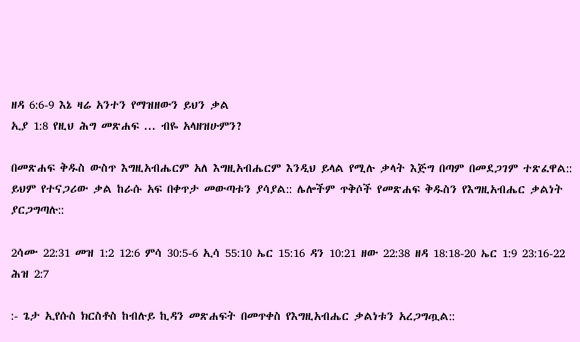ዘዳ 6:6-9 እኔ ዛሬ አንተን የማዝዘውን ይህን ቃል
ኢያ 1:8 የዚህ ሕግ መጽሐፍ ... ብዬ አላዘዝሁምን?

በመጽሐፍ ቅዱስ ውስጥ እግዚአብሔርም አለ እግዚአብሔርም እንዲህ ይላል የሚሉ ቃላት እጅግ በጣም በመደጋገም ተጽፈዋል:: ይህም የተናጋሪው ቃል ከራሱ አፍ በቀጥታ መውጣቱን ያሳያል:: ሌሎችም ጥቅሶች የመጽሐፍ ቅዱስን የእግዚአብሔር ቃልነት ያርጋግጣሉ::

2ሳሙ 22:31 መዝ 1:2 12:6 ምሳ 30:5-6 ኢሳ 55:10 ኤር 15:16 ዳን 10:21 ዘው 22:38 ዘዳ 18:18-20 ኤር 1:9 23:16-22 ሕዝ 2:7

:- ጌታ ኢየሱስ ክርስቶስ ከብሉይ ኪዳን መጽሐፍት በመጥቀስ የእግዚአብሔር ቃልነቱን አረጋግጧል::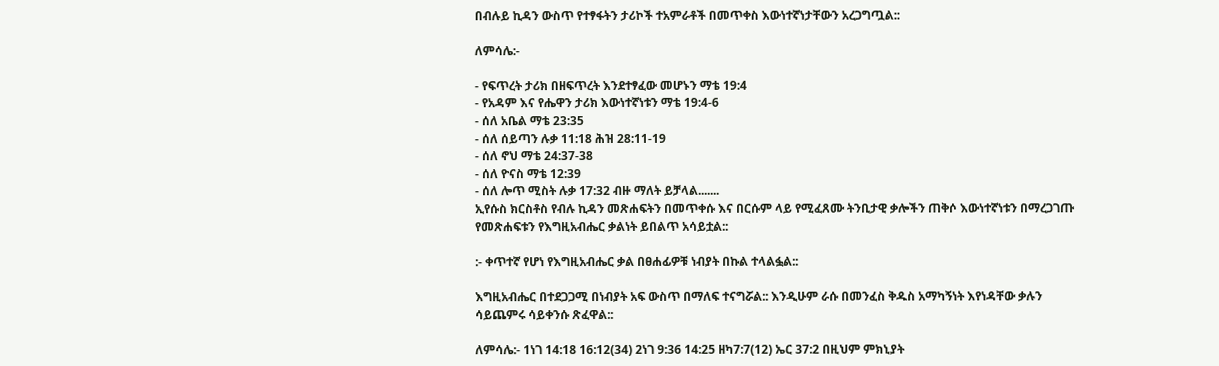በብሉይ ኪዳን ውስጥ የተፃፋትን ታሪኮች ተአምራቶች በመጥቀስ እውነተኛነታቸውን አረጋግጧል::

ለምሳሌ:-

- የፍጥረት ታሪክ በዘፍጥረት እንደተፃፈው መሆኑን ማቴ 19:4
- የአዳም እና የሔዋን ታሪክ እውነተኛነቱን ማቴ 19:4-6
- ሰለ አቤል ማቴ 23:35
- ሰለ ሰይጣን ሉቃ 11:18 ሕዝ 28:11-19
- ሰለ ኖህ ማቴ 24:37-38
- ሰለ ዮናስ ማቴ 12:39
- ሰለ ሎጥ ሚስት ሉቃ 17:32 ብዙ ማለት ይቻላል.......
ኢየሱስ ክርስቶስ የብሉ ኪዳን መጽሐፍትን በመጥቀሱ እና በርሱም ላይ የሚፈጸሙ ትንቢታዊ ቃሎችን ጠቅሶ እውነተኛነቱን በማረጋገጡ የመጽሐፍቱን የእግዚአብሔር ቃልነት ይበልጥ አሳይቷል::

:- ቀጥተኛ የሆነ የእግዚአብሔር ቃል በፀሐፊዎቹ ነብያት በኩል ተላልፏል::

እግዚአብሔር በተደጋጋሚ በነብያት አፍ ውስጥ በማለፍ ተናግሯል:: እንዲሁም ራሱ በመንፈስ ቅዱስ አማካኝነት እየነዳቸው ቃሉን ሳይጨምሩ ሳይቀንሱ ጽፈዋል::

ለምሳሌ:- 1ነገ 14:18 16:12(34) 2ነገ 9:36 14:25 ዘካ7:7(12) ኤር 37:2 በዚህም ምክኒያት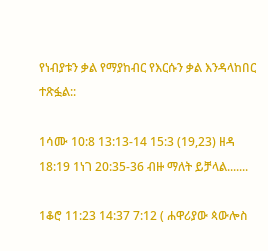የነብያቱን ቃል የማያከብር የእርሱን ቃል እንዳላከበር ተጽፏል::

1ሳሙ 10:8 13:13-14 15:3 (19,23) ዘዳ 18:19 1ነገ 20:35-36 ብዙ ማለት ይቻላል.......

1ቆሮ 11:23 14:37 7:12 ( ሐዋሪያው ጳውሎስ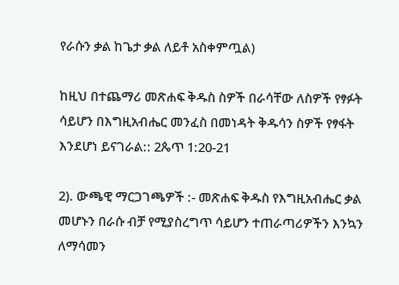የራሱን ቃል ከጌታ ቃል ለይቶ አስቀምጧል)

ከዚህ በተጨማሪ መጽሐፍ ቅዱስ ስዎች በራሳቸው ለስዎች የፃፉት ሳይሆን በእግዚአብሔር መንፈስ በመነዳት ቅዱሳን ስዎች የፃፋት እንደሆነ ይናገራል:: 2ጴጥ 1:20-21

2). ውጫዊ ማርጋገጫዎች :- መጽሐፍ ቅዱስ የእግዚአብሔር ቃል መሆኑን በራሱ ብቻ የሚያስረግጥ ሳይሆን ተጠራጣሪዎችን እንኳን ለማሳመን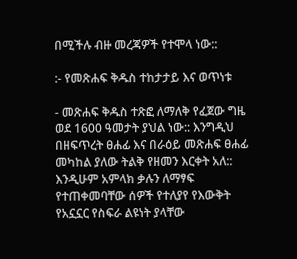በሚችሉ ብዙ መረጃዎች የተሞላ ነው::

:- የመጽሐፍ ቅዱስ ተከታታይ እና ወጥነቱ

- መጽሐፍ ቅዱስ ተጽፎ ለማለቅ የፈጀው ግዜ ወደ 1600 ዓመታት ያህል ነው:: እንግዲህ በዘፍጥረት ፀሐፊ እና በራዕይ መጽሐፍ ፀሐፊ መካከል ያለው ትልቅ የዘመን እርቀት አለ:: እንዲሁም አምላክ ቃሉን ለማፃፍ የተጠቀመባቸው ሰዎች የተለያየ የእውቅት የአኗኗር የስፍራ ልዩነት ያላቸው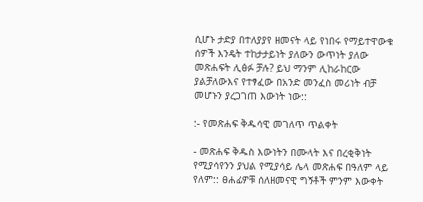ሲሆኑ ታድያ በተለያያየ ዘመናት ላይ የነበሩ የማይተዋውቁ ሰዎች እንዴት ተከታታይነት ያለውን ውጥነት ያለው መጽሐፍት ሊፅፉ ቻሉ? ይህ ማንም ሊከራከርው ያልቻለውእና የተፃፈው በአንድ መንፈስ መሪነት ብቻ መሆኑን ያረጋገጠ እውነት ነው::

:- የመጽሐፍ ቅዱሳዊ መገለጥ ጥልቀት

- መጽሐፍ ቅዱስ እውነትን በሙላት እና በረቂቅነት የሚያሳየንን ያህል የሚያሳይ ሌላ መጽሐፍ በዓለም ላይ የለም:: ፀሐፊዎቹ ሰለዘመናዊ ግኝቶች ምንም እውቀት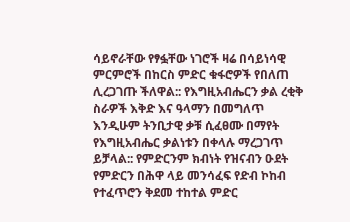ሳይኖራቸው የፃፏቸው ነገሮች ዛሬ በሳይነሳዊ ምርምሮች በከርስ ምድር ቁፋሮዎች የበለጠ ሊረጋገጡ ችለዋል:: የእግዚአብሔርን ቃል ረቂቅ ስራዎች እቅድ እና ዓላማን በመግለጥ እንዲሁም ትንቢታዊ ቃቹ ሲፈፀሙ በማየት የእግዚአብሔር ቃልነቱን በቀላሉ ማረጋገጥ ይቻላል:: የምድርንም ክብነት የዝናብን ዑደት የምድርን በሕዋ ላይ መንሳፈፍ የድብ ኮከብ የተፈጥሮን ቅደመ ተከተል ምድር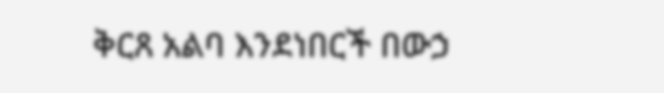ቅርጸ አልባ እንደነበርች በውኃ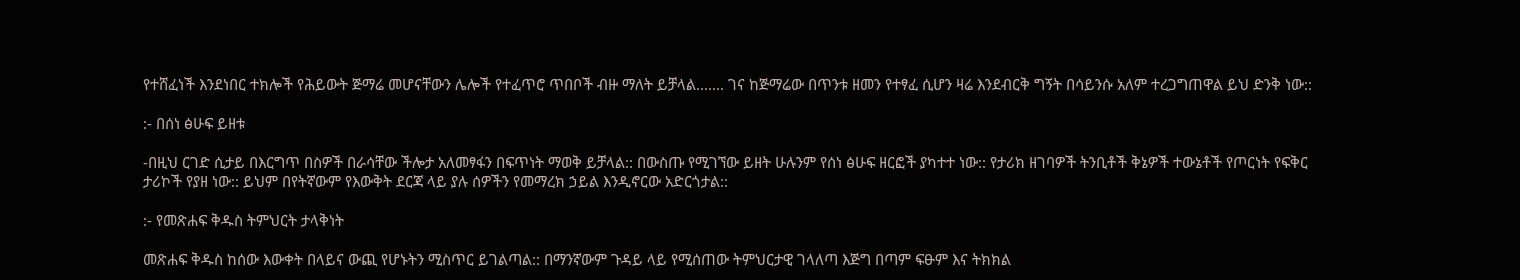የተሸፈነች እንደነበር ተክሎች የሕይውት ጅማሬ መሆናቸውን ሌሎች የተፈጥሮ ጥበቦች ብዙ ማለት ይቻላል....... ገና ከጅማሬው በጥንቱ ዘመን የተፃፈ ሲሆን ዛሬ እንደብርቅ ግኝት በሳይንሱ አለም ተረጋግጠዋል ይህ ድንቅ ነው::

:- በሰነ ፅሁፍ ይዘቱ

-በዚህ ርገድ ሲታይ በእርግጥ በስዎች በራሳቸው ችሎታ አለመፃፋን በፍጥነት ማወቅ ይቻላል:: በውስጡ የሚገኘው ይዘት ሁሉንም የሰነ ፅሁፍ ዘርፎች ያካተተ ነው:: የታሪክ ዘገባዎች ትንቢቶች ቅኔዎች ተውኔቶች የጦርነት የፍቅር ታሪኮች የያዘ ነው:: ይህም በየትኛውም የእውቅት ደርጃ ላይ ያሉ ሰዎችን የመማረክ ኃይል እንዲኖርው አድርጎታል::

:- የመጽሐፍ ቅዱስ ትምህርት ታላቅነት

መጽሐፍ ቅዱስ ከሰው እውቀት በላይና ውጪ የሆኑትን ሚስጥር ይገልጣል:: በማንኛውም ጉዳይ ላይ የሚሰጠው ትምህርታዊ ገላለጣ እጅግ በጣም ፍፁም እና ትክክል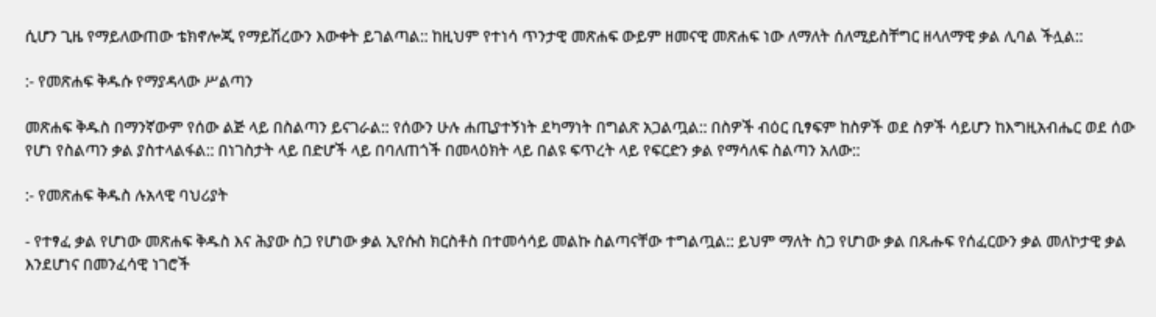ሲሆን ጊዜ የማይለውጠው ቴክኖሎጂ የማይሽረውን እውቀት ይገልጣል:: ከዚህም የተነሳ ጥንታዊ መጽሐፍ ውይም ዘመናዊ መጽሐፍ ነው ለማለት ሰለሚይስቸግር ዘላለማዊ ቃል ሊባል ችሏል::

:- የመጽሐፍ ቅዱሱ የማያዳላው ሥልጣን

መጽሐፍ ቅዱስ በማንኛውም የሰው ልጅ ላይ በስልጣን ይናገራል:: የሰውን ሁሉ ሐጢያተኝነት ደካማነት በግልጽ አጋልጧል:: በስዎች ብዕር ቢፃፍም ከስዎች ወደ ስዎች ሳይሆን ከእግዚአብሔር ወደ ሰው የሆነ የስልጣን ቃል ያስተላልፋል:: በነገስታት ላይ በድሆች ላይ በባለጠጎች በመላዕክት ላይ በልዩ ፍጥረት ላይ የፍርድን ቃል የማሳለፍ ስልጣን አለው::

:- የመጽሐፍ ቅዱስ ሉአላዊ ባህሪያት

- የተፃፈ ቃል የሆነው መጽሐፍ ቅዱስ እና ሕያው ስጋ የሆነው ቃል ኢየሱስ ክርስቶስ በተመሳሳይ መልኩ ስልጣናቸው ተግልጧል:: ይህም ማለት ስጋ የሆነው ቃል በጹሑፍ የሰፈርውን ቃል መለኮታዊ ቃል እንደሆነና በመንፈሳዊ ነገሮች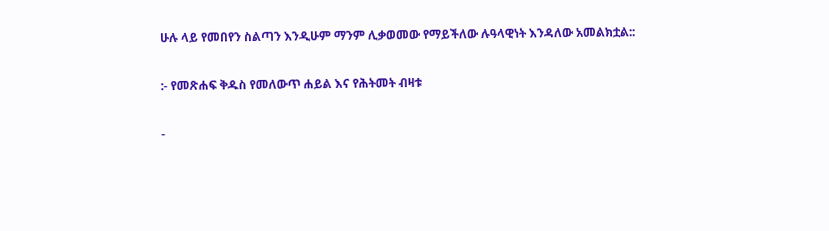ሁሉ ላይ የመበየን ስልጣን እንዲሁም ማንም ሊቃወመው የማይችለው ሉዓላዊነት እንዳለው አመልክቷል::

:- የመጽሐፍ ቅዱስ የመለውጥ ሐይል እና የሕትመት ብዛቱ

-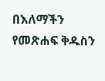በእለማችን የመጽሐፍ ቅዱስን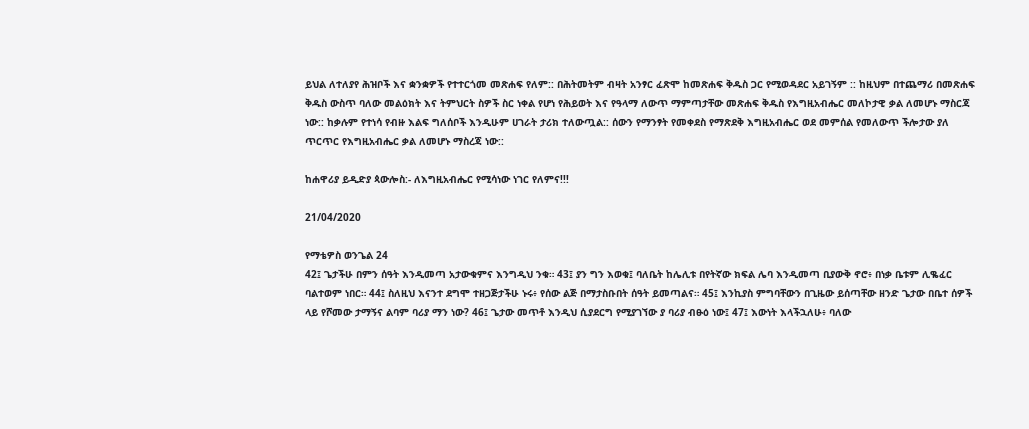ይህል ለተለያየ ሕዝቦች እና ቋንቋዎች የተተርጎመ መጽሐፍ የለም:: በሕትመትም ብዛት አንፃር ፈጽሞ ከመጽሐፍ ቅዱስ ጋር የሚወዳደር አይገኝም :: ከዚህም በተጨማሪ በመጽሐፍ ቅዱስ ውስጥ ባለው መልዕክት እና ትምህርት ስዎች ስር ነቀል የሆነ የሕይወት እና የዓላማ ለውጥ ማምጣታቸው መጽሐፍ ቅዱስ የእግዚአብሔር መለኮታዊ ቃል ለመሆኑ ማስርጃ ነው:: ከቃሉም የተነሳ የብዙ እልፍ ግለሰቦች እንዲሁም ሀገራት ታሪክ ተለውጧል:: ሰውን የማንፃት የመቀደስ የማጽደቅ እግዚአብሔር ወደ መምሰል የመለውጥ ችሎታው ያለ ጥርጥር የእግዚአብሔር ቃል ለመሆኑ ማስረጃ ነው::

ከሐዋሪያ ይዲድያ ጳውሎስ:- ለእግዚአብሔር የሚሳነው ነገር የለምና!!!

21/04/2020

የማቴዎስ ወንጌል 24
42፤ ጌታችሁ በምን ሰዓት እንዲመጣ አታውቁምና እንግዲህ ንቁ። 43፤ ያን ግን እወቁ፤ ባለቤት ከሌሊቱ በየትኛው ክፍል ሌባ እንዲመጣ ቢያውቅ ኖሮ፥ በነቃ ቤቱም ሊቈፈር ባልተወም ነበር። 44፤ ስለዚህ እናንተ ደግሞ ተዘጋጅታችሁ ኑሩ፥ የሰው ልጅ በማታስቡበት ሰዓት ይመጣልና። 45፤ እንኪያስ ምግባቸውን በጊዜው ይሰጣቸው ዘንድ ጌታው በቤተ ሰዎች ላይ የሾመው ታማኝና ልባም ባሪያ ማን ነው? 46፤ ጌታው መጥቶ እንዲህ ሲያደርግ የሚያገኘው ያ ባሪያ ብፁዕ ነው፤ 47፤ እውነት እላችኋለሁ፥ ባለው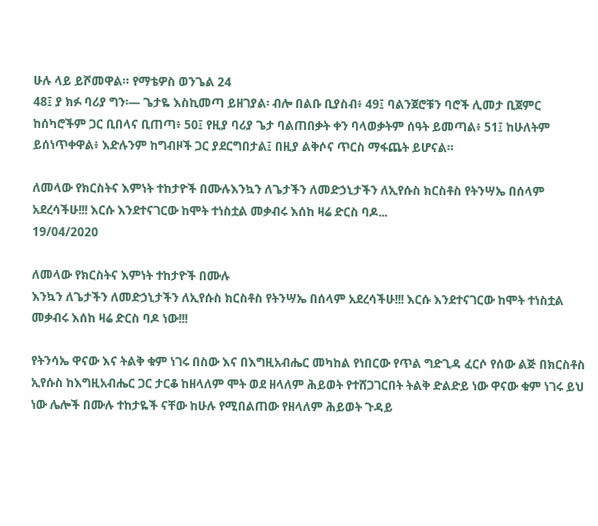ሁሉ ላይ ይሾመዋል። የማቴዎስ ወንጌል 24
48፤ ያ ክፉ ባሪያ ግን፡— ጌታዬ እስኪመጣ ይዘገያል፡ ብሎ በልቡ ቢያስብ፥ 49፤ ባልንጀሮቹን ባሮች ሊመታ ቢጀምር ከሰካሮችም ጋር ቢበላና ቢጠጣ፥ 50፤ የዚያ ባሪያ ጌታ ባልጠበቃት ቀን ባላወቃትም ሰዓት ይመጣል፥ 51፤ ከሁለትም ይሰነጥቀዋል፥ እድሉንም ከግብዞች ጋር ያደርግበታል፤ በዚያ ልቅሶና ጥርስ ማፋጨት ይሆናል።

ለመላው የክርስትና እምነት ተከታዮች በሙሉእንኳን ለጌታችን ለመድኃኒታችን ለኢየሱስ ክርስቶስ የትንሣኤ በሰላም አደረሳችሁ!!! እርሱ እንደተናገርው ከሞት ተነስቷል መቃብሩ እሰከ ዛሬ ድርስ ባዶ...
19/04/2020

ለመላው የክርስትና እምነት ተከታዮች በሙሉ
እንኳን ለጌታችን ለመድኃኒታችን ለኢየሱስ ክርስቶስ የትንሣኤ በሰላም አደረሳችሁ!!! እርሱ እንደተናገርው ከሞት ተነስቷል መቃብሩ እሰከ ዛሬ ድርስ ባዶ ነው!!!

የትንሳኤ ዋናው እና ትልቅ ቁም ነገሩ በስው እና በእግዚአብሔር መካከል የነበርው የጥል ግድጊዳ ፈርሶ የሰው ልጅ በክርስቶስ ኢየሱስ ከእግዚአብሔር ጋር ታርቆ ከዘላለም ሞት ወደ ዘላለም ሕይወት የተሸጋገርበት ትልቅ ድልድይ ነው ዋናው ቁም ነገሩ ይህ ነው ሌሎች በሙሉ ተከታዬች ናቸው ከሁሉ የሚበልጠው የዘላለም ሕይወት ጉዳይ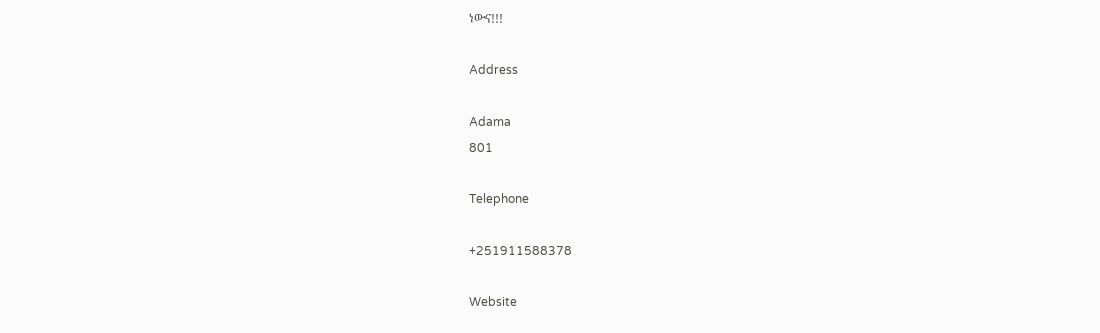ነውና!!!

Address

Adama
801

Telephone

+251911588378

Website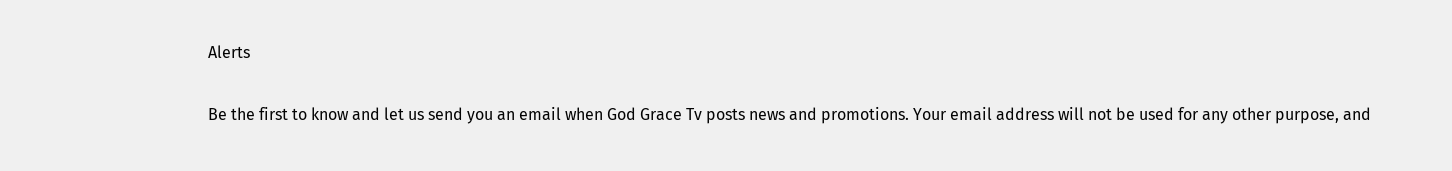Alerts

Be the first to know and let us send you an email when God Grace Tv posts news and promotions. Your email address will not be used for any other purpose, and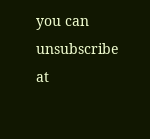you can unsubscribe at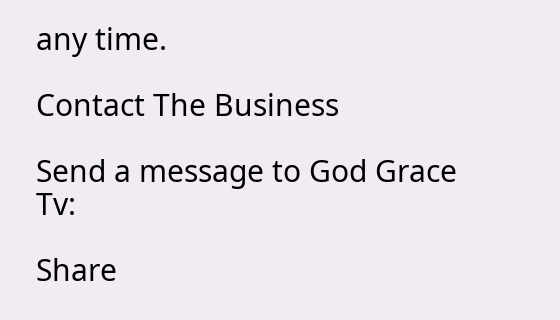any time.

Contact The Business

Send a message to God Grace Tv:

Share